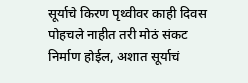सूर्याचे किरण पृथ्वीवर काही दिवस पोहचले नाहीत तरी मोठं संकट निर्माण होईल, अशात सूर्याचं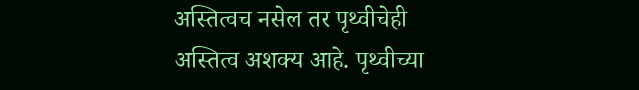अस्तित्वच नसेल तर पृथ्वीचेही अस्तित्व अशक्य आहे. पृथ्वीच्या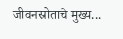जीवनस्रोताचे मुख्य...